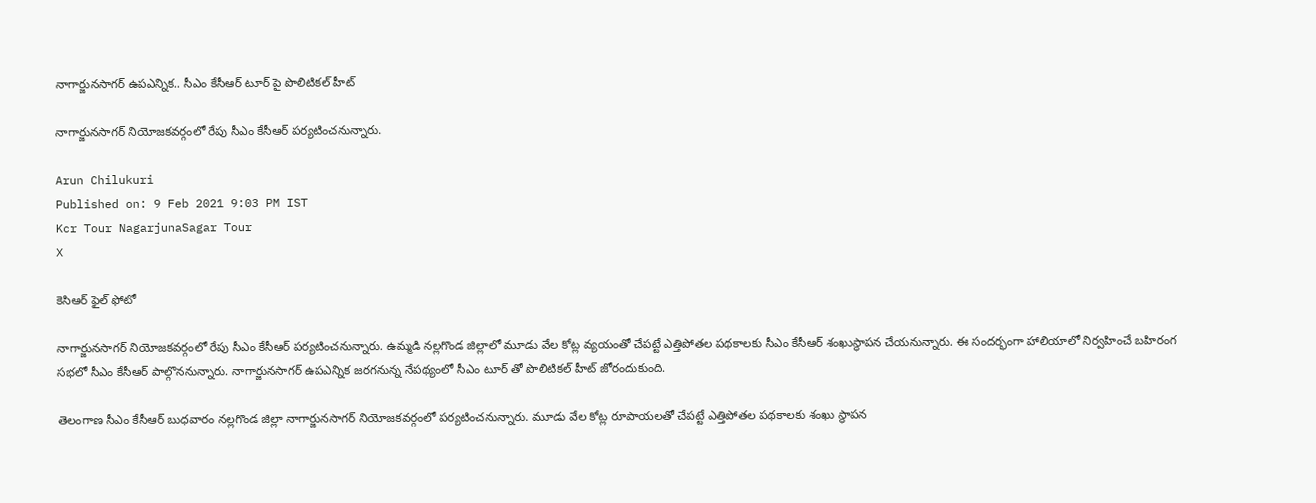నాగార్జునసాగర్ ఉపఎన్నిక.. సీఎం కేసీఆర్ టూర్ పై పొలిటికల్ హీట్

నాగార్జునసాగర్ నియోజకవర్గంలో రేపు సీఎం కేసీఆర్ పర్యటించనున్నారు.

Arun Chilukuri
Published on: 9 Feb 2021 9:03 PM IST
Kcr Tour NagarjunaSagar Tour
X

కెసిఆర్ ఫైల్ ఫోటో

నాగార్జునసాగర్ నియోజకవర్గంలో రేపు సీఎం కేసీఆర్ పర్యటించనున్నారు. ఉమ్మడి నల్లగొండ జిల్లాలో మూడు వేల కోట్ల వ్యయంతో చేపట్టే ఎత్తిపోతల పథకాలకు సీఎం కేసీఆర్ శంఖుస్థాపన చేయనున్నారు. ఈ సందర్భంగా హాలియాలో నిర్వహించే బహిరంగ సభలో సీఎం కేసీఆర్ పాల్గొననున్నారు. నాగార్జునసాగర్ ఉపఎన్నిక జరగనున్న నేపథ్యంలో సీఎం టూర్ తో పొలిటికల్ హీట్ జోరందుకుంది.

తెలంగాణ సీఎం కేసీఆర్ బుధవారం నల్లగొండ జిల్లా నాగార్జునసాగర్ నియోజకవర్గంలో పర్యటించనున్నారు. మూడు వేల కోట్ల రూపాయలతో చేపట్టే ఎత్తిపోతల పథకాలకు శంఖు స్థాపన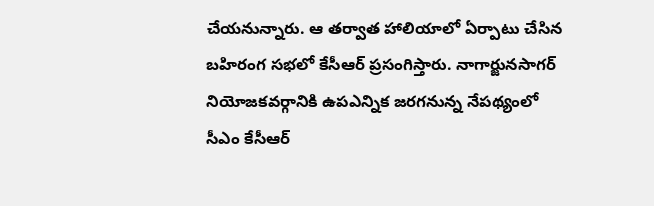చేయనున్నారు. ఆ తర్వాత హాలియాలో ఏర్పాటు చేసిన బహిరంగ సభలో కేసీఆర్ ప్రసంగిస్తారు. నాగార్జునసాగర్ నియోజకవర్గానికి ఉపఎన్నిక జరగనున్న నేపథ్యంలో సీఎం కేసీఆర్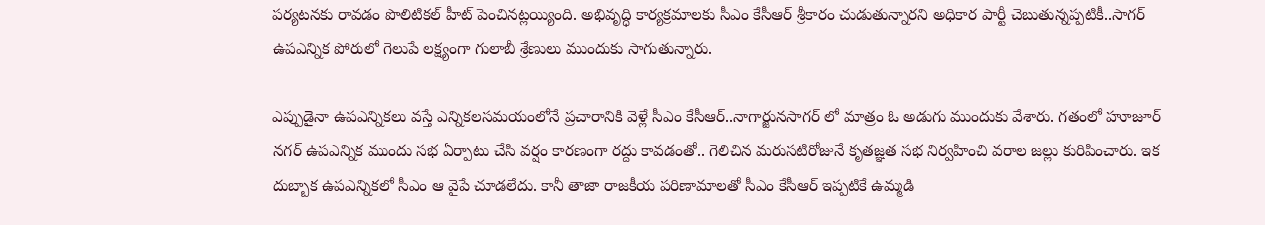పర్యటనకు రావడం పొలిటికల్ హీట్ పెంచినట్లయ్యింది. అభివృద్ధి కార్యక్రమాలకు సీఎం కేసీఆర్ శ్రీకారం చుడుతున్నారని అధికార పార్టీ చెబుతున్నప్పటికీ..సాగర్ ఉపఎన్నిక పోరులో గెలుపే లక్ష్యంగా గులాబీ శ్రేణులు ముందుకు సాగుతున్నారు.

ఎప్పుడైనా ఉపఎన్నికలు వస్తే ఎన్నికలసమయంలోనే ప్రచారానికి వెళ్లే సీఎం కేసీఆర్..నాగార్జునసాగర్ లో మాత్రం ఓ అడుగు ముందుకు వేశారు. గతంలో హూజూర్ నగర్ ఉపఎన్నిక ముందు సభ ఏర్పాటు చేసి వర్షం కారణంగా రద్దు కావడంతో.. గెలిచిన మరుసటిరోజునే కృతజ్ఞత సభ నిర్వహించి వరాల జల్లు కురిపించారు. ఇక దుబ్బాక ఉపఎన్నికలో సీఎం ఆ వైపే చూడలేదు. కానీ తాజా రాజకీయ పరిణామాలతో సీఎం కేసీఆర్ ఇప్పటికే ఉమ్మడి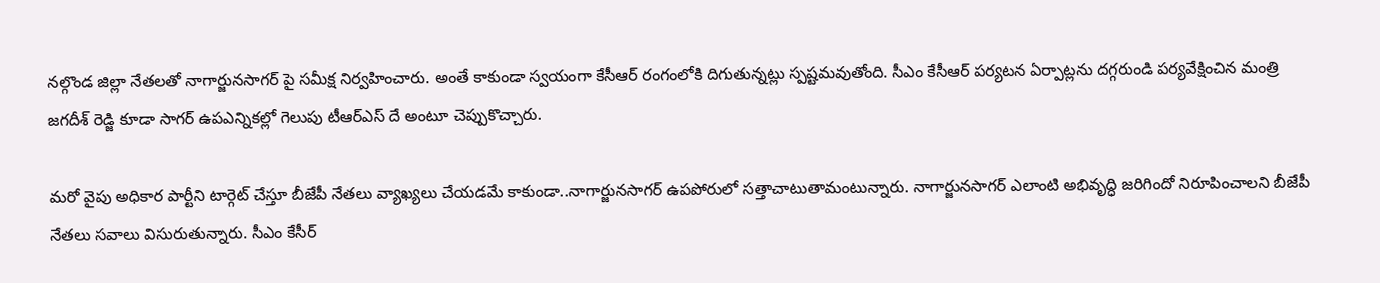నల్గొండ జిల్లా నేతలతో నాగార్జునసాగర్ పై సమీక్ష నిర్వహించారు. అంతే కాకుండా స్వయంగా కేసీఆర్ రంగంలోకి దిగుతున్నట్లు స్పష్టమవుతోంది. సీఎం కేసీఆర్ పర్యటన ఏర్పాట్లను దగ్గరుండి పర్యవేక్షించిన మంత్రి జగదీశ్ రెడ్జి కూడా సాగర్ ఉపఎన్నికల్లో గెలుపు టీఆర్ఎస్ దే అంటూ చెప్పుకొచ్చారు.

మరో వైపు అధికార పార్టీని టార్గెట్ చేస్తూ బీజేపీ నేతలు వ్యాఖ్యలు చేయడమే కాకుండా..నాగార్జునసాగర్ ఉపపోరులో సత్తాచాటుతామంటున్నారు. నాగార్జునసాగర్ ఎలాంటి అభివృద్ధి జరిగిందో నిరూపించాలని బీజేపీ నేతలు సవాలు విసురుతున్నారు. సీఎం కేసీర్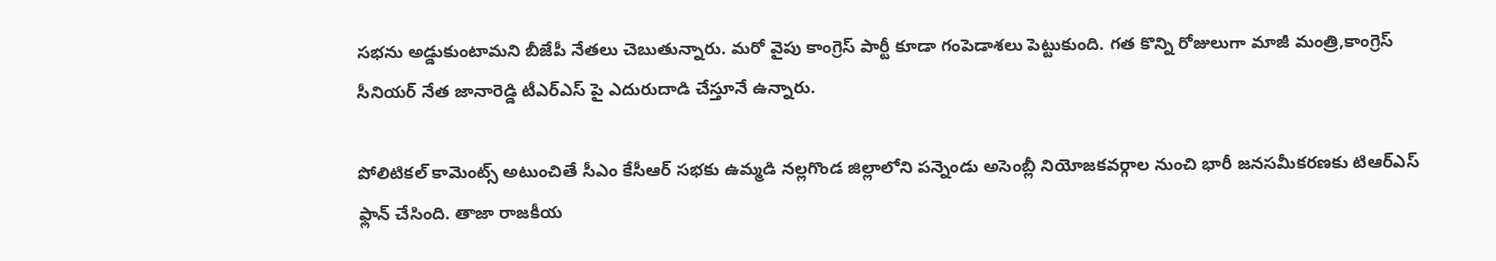సభను అడ్డుకుంటామని బీజేపీ నేతలు చెబుతున్నారు. మరో వైపు కాంగ్రెస్ పార్టీ కూడా గంపెడాశలు పెట్టుకుంది. గత కొన్ని రోజులుగా మాజీ మంత్రి,కాంగ్రెస్ సీనియర్ నేత జానారెడ్డి టీఎర్ఎస్ పై ఎదురుదాడి చేస్తూనే ఉన్నారు.

పోలిటికల్ కామెంట్స్ అటుంచితే సీఎం కేసీఆర్ సభకు ఉమ్మడి నల్లగొండ జిల్లాలోని పన్నెండు అసెంబ్లీ నియోజకవర్గాల నుంచి భారీ జనసమీకరణకు టిఆర్ఎస్ ఫ్లాన్ చేసింది. తాజా రాజకీయ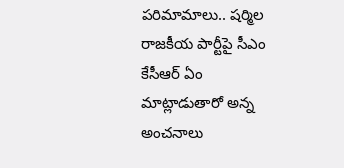పరిమామాలు.. షర్మిల రాజకీయ పార్టీపై సీఎం కేసీఆర్ ఏం మాట్లాడుతారో అన్న అంచనాలు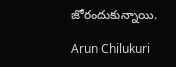జోరందుకున్నాయి.

Arun Chilukuri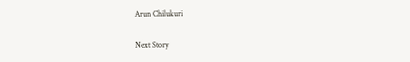Arun Chilukuri

Next Story